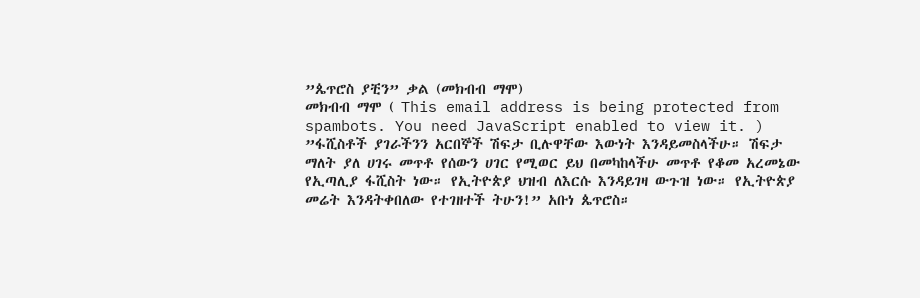”ጴጥሮስ ያቺን” ቃል (መክብብ ማሞ)
መክብብ ማሞ ( This email address is being protected from spambots. You need JavaScript enabled to view it. )
”ፋሺስቶች ያገራችንን አርበኞች ሽፍታ ቢሉዋቸው እውነት እንዳይመስላችሁ። ሽፍታ ማለት ያለ ሀገሩ መጥቶ የሰውን ሀገር የሚወር ይህ በመካከላችሁ መጥቶ የቆመ አረመኔው የኢጣሊያ ፋሺስት ነው። የኢትዮጵያ ህዝብ ለእርሱ እንዳይገዛ ውጉዝ ነው። የኢትዮጵያ መሬት እንዳትቀበለው የተገዘተች ትሁን!” አቡነ ጴጥሮስ።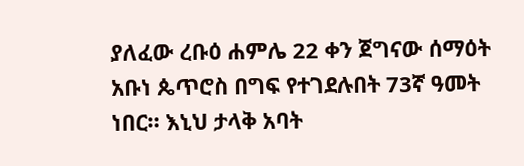ያለፈው ረቡዕ ሐምሌ 22 ቀን ጀግናው ሰማዕት አቡነ ጴጥሮስ በግፍ የተገደሉበት 73ኛ ዓመት ነበር። እኒህ ታላቅ አባት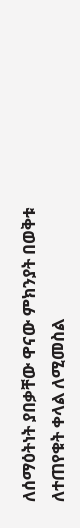ለሰማዕትነት ያበቃቸው ዋናው ምክንያት በወቅቱ ለተጠየቁት ቀላል ለሚመስል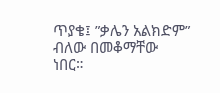ጥያቄ፤ ”ቃሌን አልክድም” ብለው በመቆማቸው ነበር።